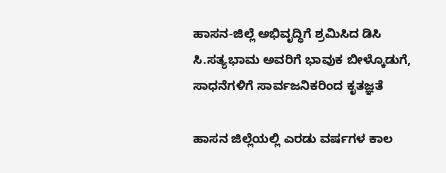ಹಾಸನ-ಜಿಲ್ಲೆ ಅಭಿವೃದ್ಧಿಗೆ ಶ್ರಮಿಸಿದ ಡಿಸಿ ಸಿ.ಸತ್ಯಭಾಮ ಅವರಿಗೆ ಭಾವುಕ ಬೀಳ್ಕೊಡುಗೆ, ಸಾಧನೆಗಳಿಗೆ ಸಾರ್ವಜನಿಕರಿಂದ ಕೃತಜ್ಞತೆ

ಹಾಸನ ಜಿಲ್ಲೆಯಲ್ಲಿ ಎರಡು ವರ್ಷಗಳ ಕಾಲ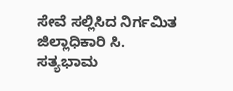ಸೇವೆ ಸಲ್ಲಿಸಿದ ನಿರ್ಗಮಿತ ಜಿಲ್ಲಾಧಿಕಾರಿ ಸಿ. ಸತ್ಯಭಾಮ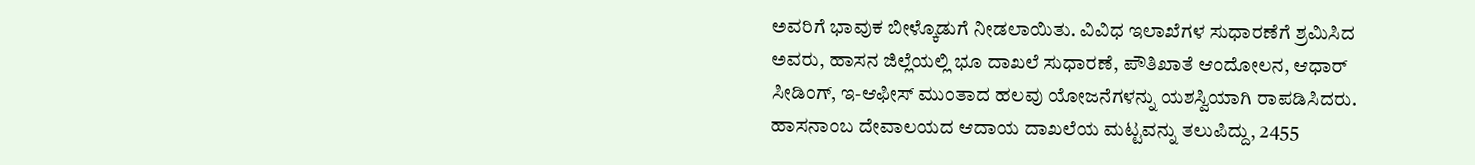ಅವರಿಗೆ ಭಾವುಕ ಬೀಳ್ಕೊಡುಗೆ ನೀಡಲಾಯಿತು. ವಿವಿಧ ಇಲಾಖೆಗಳ ಸುಧಾರಣೆಗೆ ಶ್ರಮಿಸಿದ ಅವರು, ಹಾಸನ ಜಿಲ್ಲೆಯಲ್ಲಿ ಭೂ ದಾಖಲೆ ಸುಧಾರಣೆ, ಪೌತಿಖಾತೆ ಆಂದೋಲನ, ಆಧಾರ್ ಸೀಡಿಂಗ್, ಇ-ಆಫೀಸ್ ಮುಂತಾದ ಹಲವು ಯೋಜನೆಗಳನ್ನು ಯಶಸ್ವಿಯಾಗಿ ರಾಪಡಿಸಿದರು. ಹಾಸನಾಂಬ ದೇವಾಲಯದ ಆದಾಯ ದಾಖಲೆಯ ಮಟ್ಟವನ್ನು ತಲುಪಿದ್ದು, 2455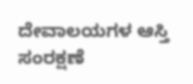ದೇವಾಲಯಗಳ ಆಸ್ತಿ ಸಂರಕ್ಷಣೆ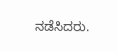ನಡೆಸಿದರು.